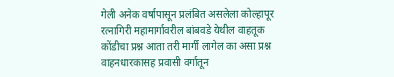गेली अनेक वर्षापासून प्रलंबित असलेला कोल्हापूर रत्नागिरी महामार्गावरील बांबवडे येथील वाहतूक कोंडीचा प्रश्न आता तरी मार्गी लागेल का असा प्रश्न वाहनधारकासह प्रवासी वर्गातून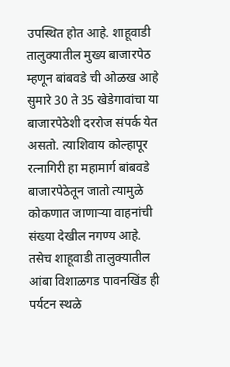उपस्थित होत आहे. शाहूवाडी तालुक्यातील मुख्य बाजारपेठ म्हणून बांबवडे ची ओळख आहे सुमारे 30 ते 35 खेडेगावांचा या बाजारपेठेशी दररोज संपर्क येत असतो. त्याशिवाय कोल्हापूर रत्नागिरी हा महामार्ग बांबवडे बाजारपेठेतून जातो त्यामुळे कोकणात जाणाऱ्या वाहनांची संख्या देखील नगण्य आहे. तसेच शाहूवाडी तालुक्यातील आंबा विशाळगड पावनखिंड ही पर्यटन स्थळे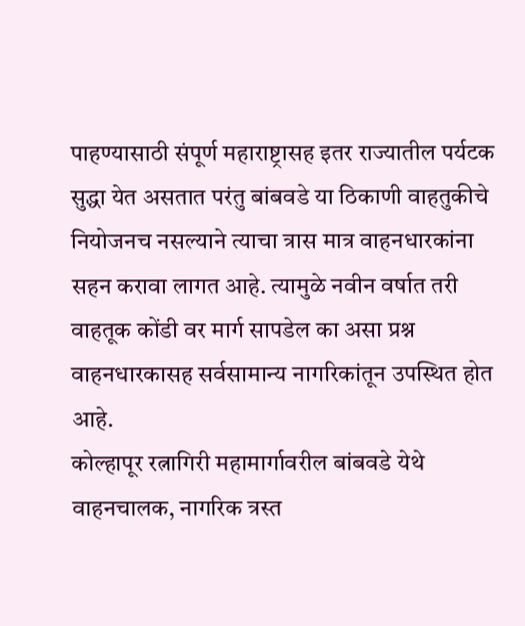पाहण्यासाठी संपूर्ण महाराष्ट्रासह इतर राज्यातील पर्यटक सुद्धा येत असतात परंतु बांबवडे या ठिकाणी वाहतुकीचे नियोजनच नसल्याने त्याचा त्रास मात्र वाहनधारकांना सहन करावा लागत आहे. त्यामुळे नवीन वर्षात तरी वाहतूक कोंडी वर मार्ग सापडेल का असा प्रश्न वाहनधारकासह सर्वसामान्य नागरिकांतून उपस्थित होत आहे.
कोल्हापूर रत्नागिरी महामार्गावरील बांबवडे येथे वाहनचालक, नागरिक त्रस्त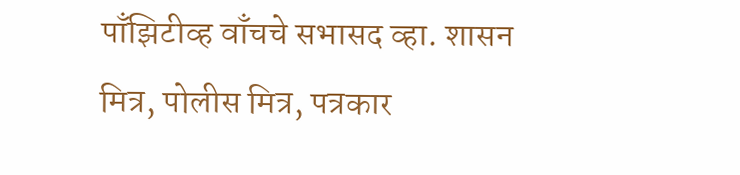पाँझिटीव्ह वाँचचे सभासद व्हा. शासन मित्र, पोलीस मित्र, पत्रकार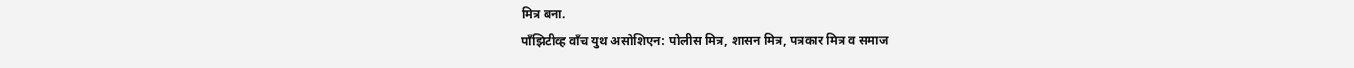मित्र बना.
पाँझिटीव्ह वाँच युथ असोशिएन: पोलीस मित्र, शासन मित्र, पत्रकार मित्र व समाज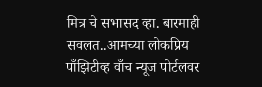मित्र चे सभासद व्हा. बारमाही सवलत..आमच्या लोकप्रिय पाँझिटीव्ह वाँच न्यूज पोर्टलवर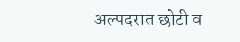अल्पदरात छोटी व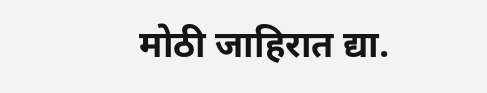मोठी जाहिरात द्या.